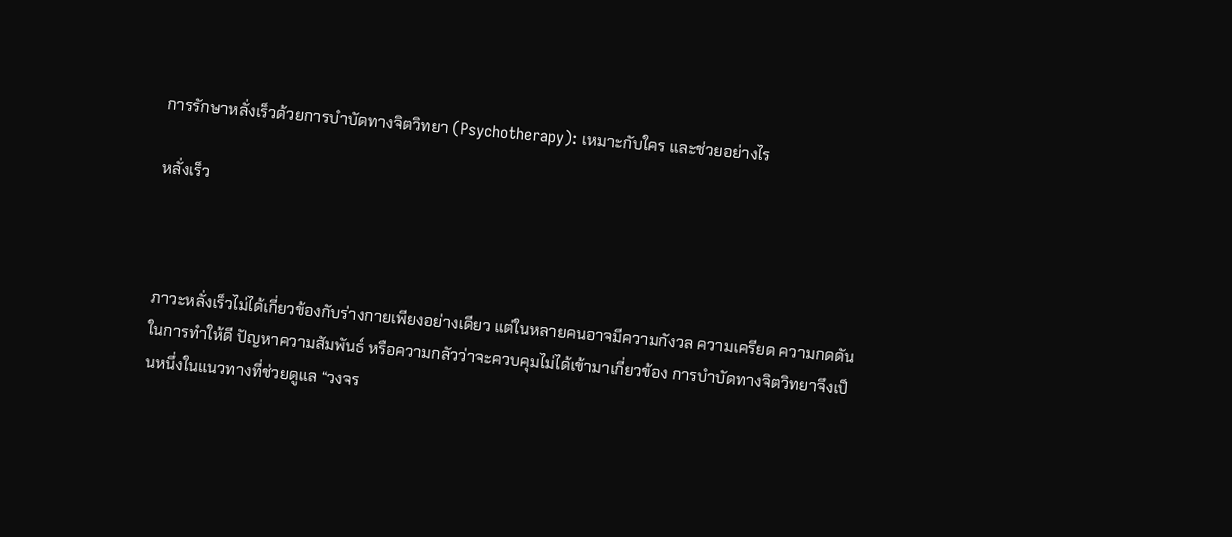การรักษาหลั่งเร็วด้วยการบำบัดทางจิตวิทยา (Psychotherapy): เหมาะกับใคร และช่วยอย่างไร

หลั่งเร็ว



ภาวะหลั่งเร็วไม่ได้เกี่ยวข้องกับร่างกายเพียงอย่างเดียว แต่ในหลายคนอาจมีความกังวล ความเครียด ความกดดันในการทำให้ดี ปัญหาความสัมพันธ์ หรือความกลัวว่าจะควบคุมไม่ได้เข้ามาเกี่ยวข้อง การบำบัดทางจิตวิทยาจึงเป็นหนึ่งในแนวทางที่ช่วยดูแล “วงจร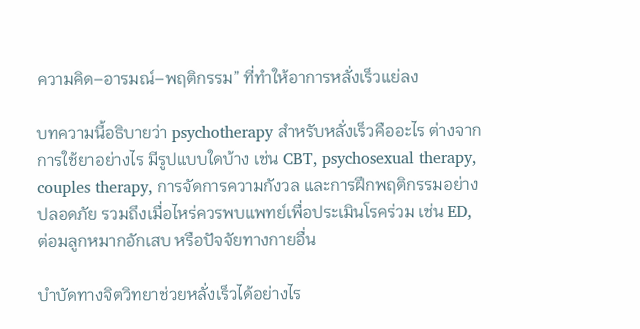ความคิด–อารมณ์–พฤติกรรม” ที่ทำให้อาการหลั่งเร็วแย่ลง

บทความนี้อธิบายว่า psychotherapy สำหรับหลั่งเร็วคืออะไร ต่างจากการใช้ยาอย่างไร มีรูปแบบใดบ้าง เช่น CBT, psychosexual therapy, couples therapy, การจัดการความกังวล และการฝึกพฤติกรรมอย่างปลอดภัย รวมถึงเมื่อไหร่ควรพบแพทย์เพื่อประเมินโรคร่วม เช่น ED, ต่อมลูกหมากอักเสบ หรือปัจจัยทางกายอื่น

บำบัดทางจิตวิทยาช่วยหลั่งเร็วได้อย่างไร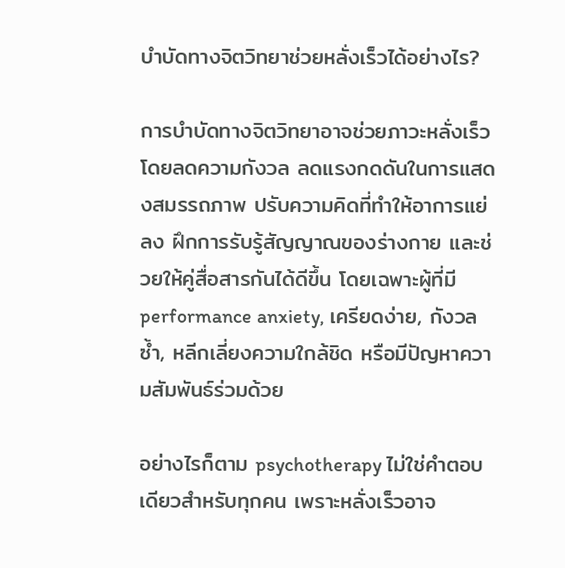บำบัดทางจิตวิทยาช่วยหลั่งเร็วได้อย่างไร?

การบำบัดทางจิตวิทยาอาจช่วยภาวะหลั่งเร็วโดยลดความกังวล ลดแรงกดดันในการแสดงสมรรถภาพ ปรับความคิดที่ทำให้อาการแย่ลง ฝึกการรับรู้สัญญาณของร่างกาย และช่วยให้คู่สื่อสารกันได้ดีขึ้น โดยเฉพาะผู้ที่มี performance anxiety, เครียดง่าย, กังวลซ้ำ, หลีกเลี่ยงความใกล้ชิด หรือมีปัญหาความสัมพันธ์ร่วมด้วย

อย่างไรก็ตาม psychotherapy ไม่ใช่คำตอบเดียวสำหรับทุกคน เพราะหลั่งเร็วอาจ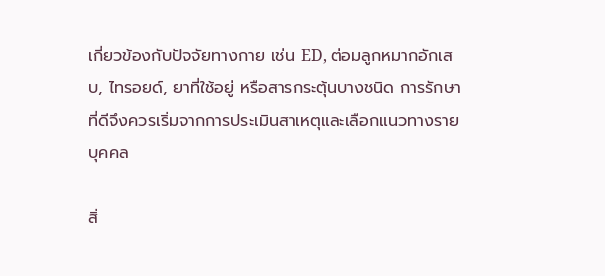เกี่ยวข้องกับปัจจัยทางกาย เช่น ED, ต่อมลูกหมากอักเสบ, ไทรอยด์, ยาที่ใช้อยู่ หรือสารกระตุ้นบางชนิด การรักษาที่ดีจึงควรเริ่มจากการประเมินสาเหตุและเลือกแนวทางรายบุคคล

สิ่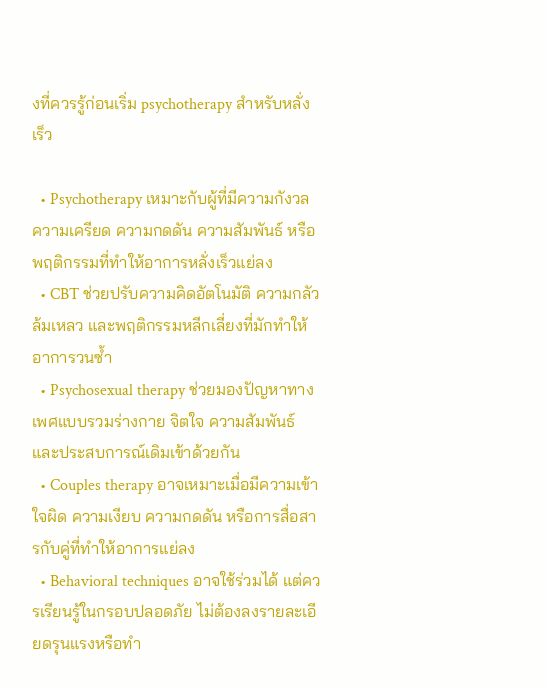งที่ควรรู้ก่อนเริ่ม psychotherapy สำหรับหลั่งเร็ว

  • Psychotherapy เหมาะกับผู้ที่มีความกังวล ความเครียด ความกดดัน ความสัมพันธ์ หรือพฤติกรรมที่ทำให้อาการหลั่งเร็วแย่ลง
  • CBT ช่วยปรับความคิดอัตโนมัติ ความกลัวล้มเหลว และพฤติกรรมหลีกเลี่ยงที่มักทำให้อาการวนซ้ำ
  • Psychosexual therapy ช่วยมองปัญหาทางเพศแบบรวมร่างกาย จิตใจ ความสัมพันธ์ และประสบการณ์เดิมเข้าด้วยกัน
  • Couples therapy อาจเหมาะเมื่อมีความเข้าใจผิด ความเงียบ ความกดดัน หรือการสื่อสารกับคู่ที่ทำให้อาการแย่ลง
  • Behavioral techniques อาจใช้ร่วมได้ แต่ควรเรียนรู้ในกรอบปลอดภัย ไม่ต้องลงรายละเอียดรุนแรงหรือทำ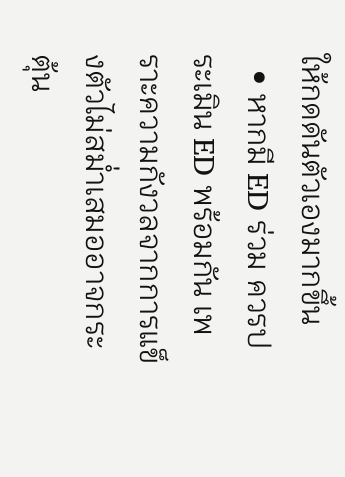ให้กดดันตัวเองมากขึ้น
  • หากมี ED ร่วม ควรประเมิน ED พร้อมกัน เพราะความกังวลจากการแข็งตัวไม่สม่ำเสมออาจกระตุ้น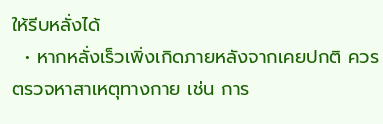ให้รีบหลั่งได้
  • หากหลั่งเร็วเพิ่งเกิดภายหลังจากเคยปกติ ควรตรวจหาสาเหตุทางกาย เช่น การ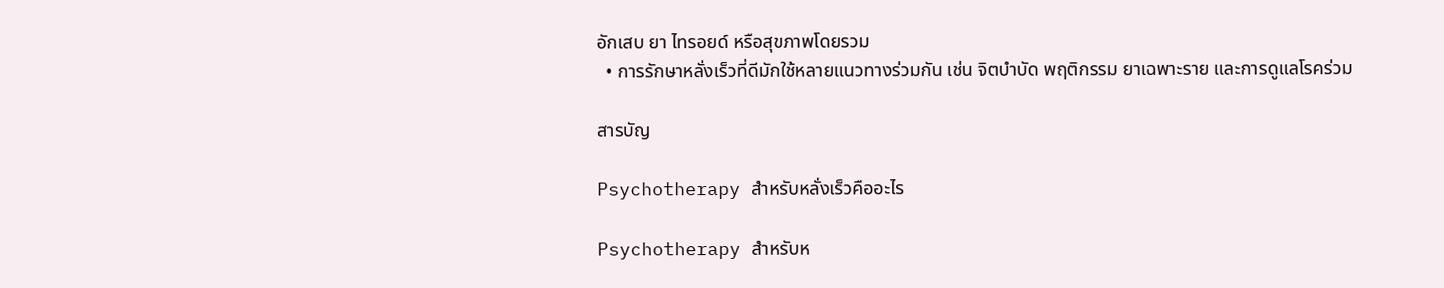อักเสบ ยา ไทรอยด์ หรือสุขภาพโดยรวม
  • การรักษาหลั่งเร็วที่ดีมักใช้หลายแนวทางร่วมกัน เช่น จิตบำบัด พฤติกรรม ยาเฉพาะราย และการดูแลโรคร่วม

สารบัญ

Psychotherapy สำหรับหลั่งเร็วคืออะไร

Psychotherapy สำหรับห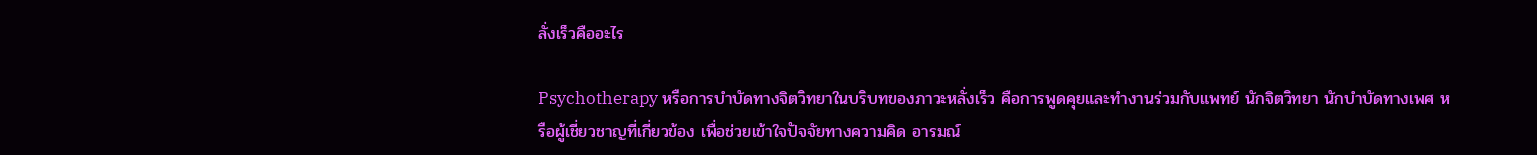ลั่งเร็วคืออะไร

Psychotherapy หรือการบำบัดทางจิตวิทยาในบริบทของภาวะหลั่งเร็ว คือการพูดคุยและทำงานร่วมกับแพทย์ นักจิตวิทยา นักบำบัดทางเพศ หรือผู้เชี่ยวชาญที่เกี่ยวข้อง เพื่อช่วยเข้าใจปัจจัยทางความคิด อารมณ์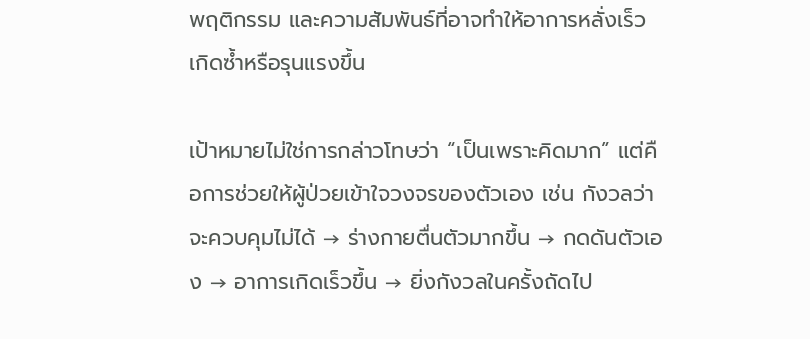พฤติกรรม และความสัมพันธ์ที่อาจทำให้อาการหลั่งเร็วเกิดซ้ำหรือรุนแรงขึ้น

เป้าหมายไม่ใช่การกล่าวโทษว่า “เป็นเพราะคิดมาก” แต่คือการช่วยให้ผู้ป่วยเข้าใจวงจรของตัวเอง เช่น กังวลว่าจะควบคุมไม่ได้ → ร่างกายตื่นตัวมากขึ้น → กดดันตัวเอง → อาการเกิดเร็วขึ้น → ยิ่งกังวลในครั้งถัดไป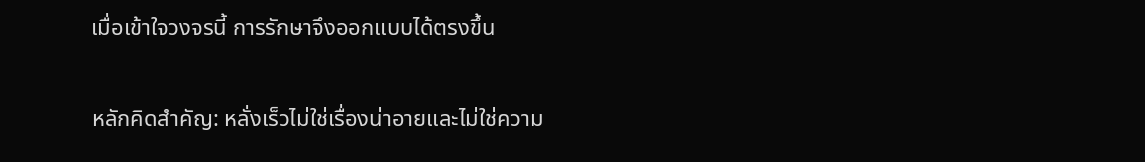เมื่อเข้าใจวงจรนี้ การรักษาจึงออกแบบได้ตรงขึ้น

หลักคิดสำคัญ: หลั่งเร็วไม่ใช่เรื่องน่าอายและไม่ใช่ความ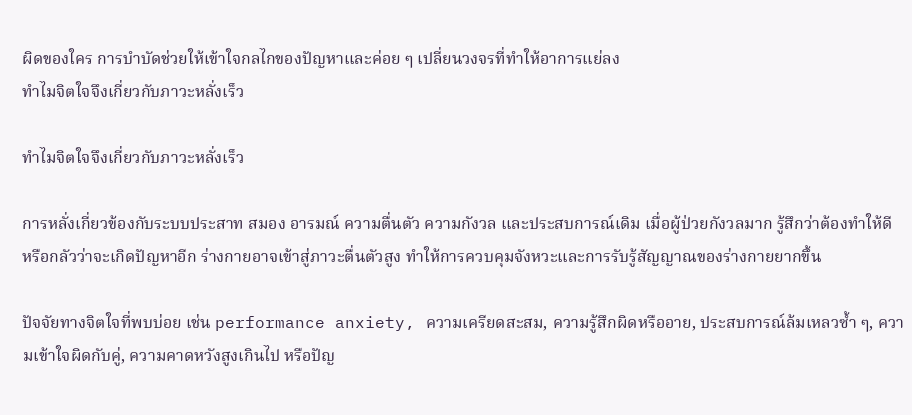ผิดของใคร การบำบัดช่วยให้เข้าใจกลไกของปัญหาและค่อย ๆ เปลี่ยนวงจรที่ทำให้อาการแย่ลง
ทำไมจิตใจจึงเกี่ยวกับภาวะหลั่งเร็ว

ทำไมจิตใจจึงเกี่ยวกับภาวะหลั่งเร็ว

การหลั่งเกี่ยวข้องกับระบบประสาท สมอง อารมณ์ ความตื่นตัว ความกังวล และประสบการณ์เดิม เมื่อผู้ป่วยกังวลมาก รู้สึกว่าต้องทำให้ดี หรือกลัวว่าจะเกิดปัญหาอีก ร่างกายอาจเข้าสู่ภาวะตื่นตัวสูง ทำให้การควบคุมจังหวะและการรับรู้สัญญาณของร่างกายยากขึ้น

ปัจจัยทางจิตใจที่พบบ่อย เช่น performance anxiety, ความเครียดสะสม, ความรู้สึกผิดหรืออาย, ประสบการณ์ล้มเหลวซ้ำ ๆ, ความเข้าใจผิดกับคู่, ความคาดหวังสูงเกินไป หรือปัญ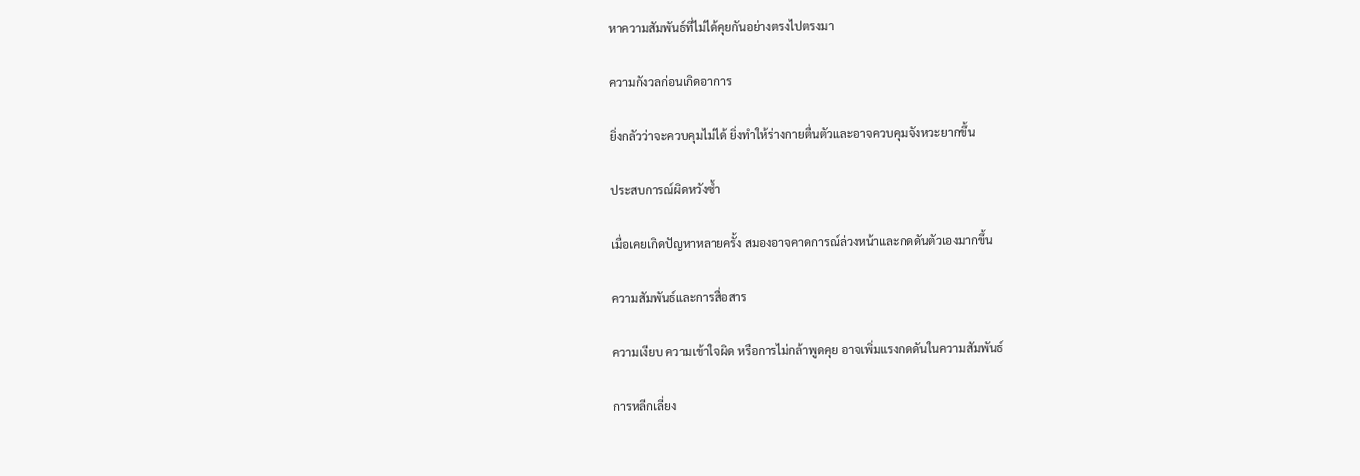หาความสัมพันธ์ที่ไม่ได้คุยกันอย่างตรงไปตรงมา

ความกังวลก่อนเกิดอาการ

ยิ่งกลัวว่าจะควบคุมไม่ได้ ยิ่งทำให้ร่างกายตื่นตัวและอาจควบคุมจังหวะยากขึ้น

ประสบการณ์ผิดหวังซ้ำ

เมื่อเคยเกิดปัญหาหลายครั้ง สมองอาจคาดการณ์ล่วงหน้าและกดดันตัวเองมากขึ้น

ความสัมพันธ์และการสื่อสาร

ความเงียบ ความเข้าใจผิด หรือการไม่กล้าพูดคุย อาจเพิ่มแรงกดดันในความสัมพันธ์

การหลีกเลี่ยง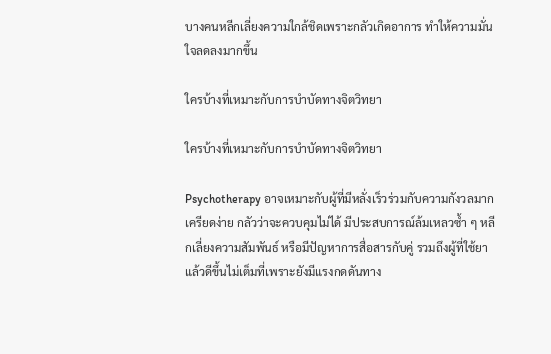บางคนหลีกเลี่ยงความใกล้ชิดเพราะกลัวเกิดอาการ ทำให้ความมั่นใจลดลงมากขึ้น

ใครบ้างที่เหมาะกับการบำบัดทางจิตวิทยา

ใครบ้างที่เหมาะกับการบำบัดทางจิตวิทยา

Psychotherapy อาจเหมาะกับผู้ที่มีหลั่งเร็วร่วมกับความกังวลมาก เครียดง่าย กลัวว่าจะควบคุมไม่ได้ มีประสบการณ์ล้มเหลวซ้ำ ๆ หลีกเลี่ยงความสัมพันธ์ หรือมีปัญหาการสื่อสารกับคู่ รวมถึงผู้ที่ใช้ยาแล้วดีขึ้นไม่เต็มที่เพราะยังมีแรงกดดันทาง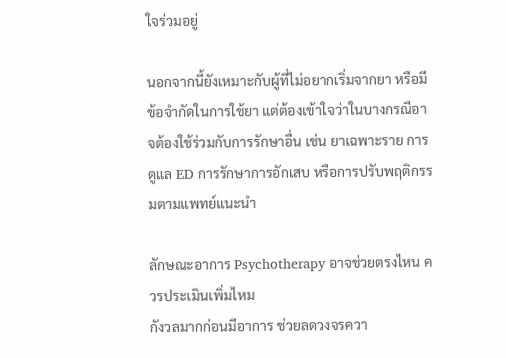ใจร่วมอยู่

นอกจากนี้ยังเหมาะกับผู้ที่ไม่อยากเริ่มจากยา หรือมีข้อจำกัดในการใช้ยา แต่ต้องเข้าใจว่าในบางกรณีอาจต้องใช้ร่วมกับการรักษาอื่น เช่น ยาเฉพาะราย การดูแล ED การรักษาการอักเสบ หรือการปรับพฤติกรรมตามแพทย์แนะนำ

ลักษณะอาการ Psychotherapy อาจช่วยตรงไหน ควรประเมินเพิ่มไหม
กังวลมากก่อนมีอาการ ช่วยลดวงจรควา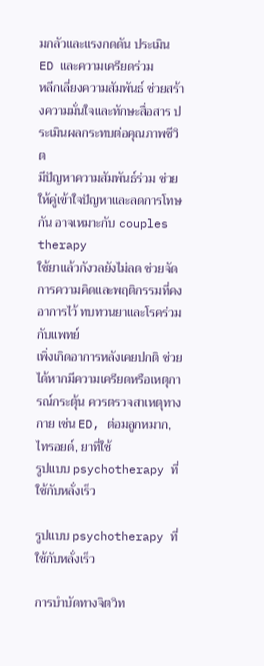มกลัวและแรงกดดัน ประเมิน ED และความเครียดร่วม
หลีกเลี่ยงความสัมพันธ์ ช่วยสร้างความมั่นใจและทักษะสื่อสาร ประเมินผลกระทบต่อคุณภาพชีวิต
มีปัญหาความสัมพันธ์ร่วม ช่วยให้คู่เข้าใจปัญหาและลดการโทษกัน อาจเหมาะกับ couples therapy
ใช้ยาแล้วกังวลยังไม่ลด ช่วยจัดการความคิดและพฤติกรรมที่คงอาการไว้ ทบทวนยาและโรคร่วมกับแพทย์
เพิ่งเกิดอาการหลังเคยปกติ ช่วยได้หากมีความเครียดหรือเหตุการณ์กระตุ้น ควรตรวจสาเหตุทางกาย เช่น ED, ต่อมลูกหมาก, ไทรอยด์, ยาที่ใช้
รูปแบบ psychotherapy ที่ใช้กับหลั่งเร็ว

รูปแบบ psychotherapy ที่ใช้กับหลั่งเร็ว

การบำบัดทางจิตวิท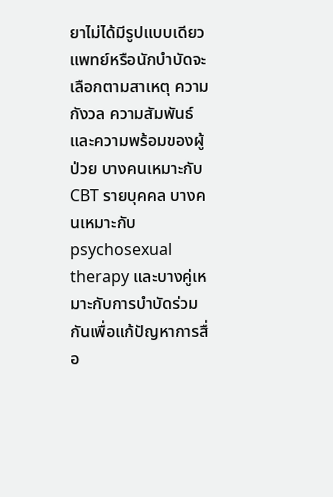ยาไม่ได้มีรูปแบบเดียว แพทย์หรือนักบำบัดจะเลือกตามสาเหตุ ความกังวล ความสัมพันธ์ และความพร้อมของผู้ป่วย บางคนเหมาะกับ CBT รายบุคคล บางคนเหมาะกับ psychosexual therapy และบางคู่เหมาะกับการบำบัดร่วมกันเพื่อแก้ปัญหาการสื่อ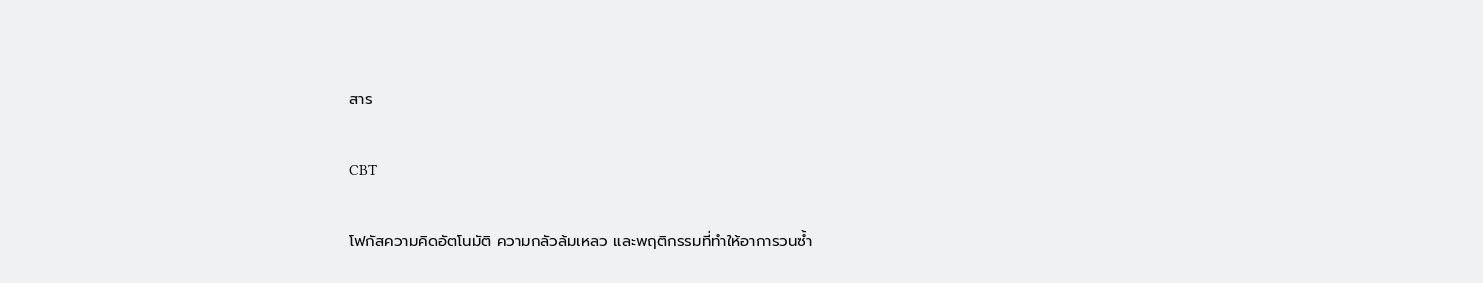สาร

CBT

โฟกัสความคิดอัตโนมัติ ความกลัวล้มเหลว และพฤติกรรมที่ทำให้อาการวนซ้ำ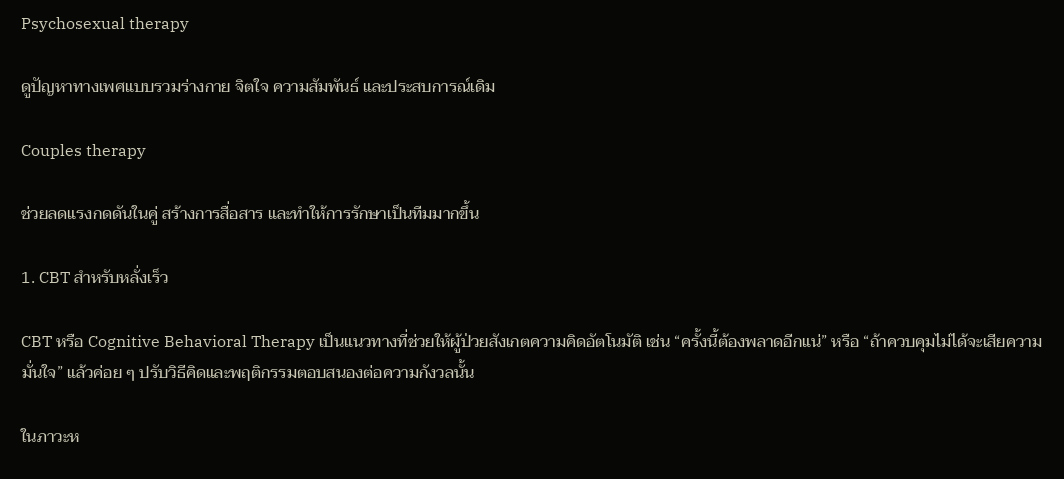Psychosexual therapy

ดูปัญหาทางเพศแบบรวมร่างกาย จิตใจ ความสัมพันธ์ และประสบการณ์เดิม

Couples therapy

ช่วยลดแรงกดดันในคู่ สร้างการสื่อสาร และทำให้การรักษาเป็นทีมมากขึ้น

1. CBT สำหรับหลั่งเร็ว

CBT หรือ Cognitive Behavioral Therapy เป็นแนวทางที่ช่วยให้ผู้ป่วยสังเกตความคิดอัตโนมัติ เช่น “ครั้งนี้ต้องพลาดอีกแน่” หรือ “ถ้าควบคุมไม่ได้จะเสียความมั่นใจ” แล้วค่อย ๆ ปรับวิธีคิดและพฤติกรรมตอบสนองต่อความกังวลนั้น

ในภาวะห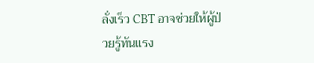ลั่งเร็ว CBT อาจช่วยให้ผู้ป่วยรู้ทันแรง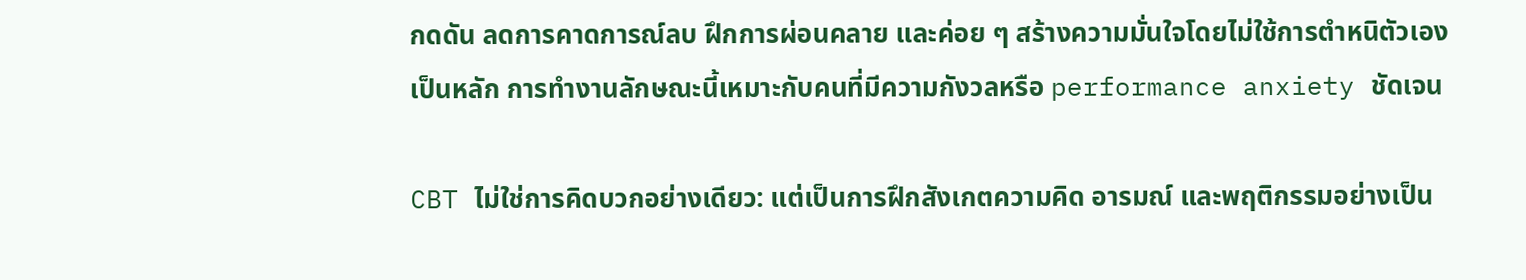กดดัน ลดการคาดการณ์ลบ ฝึกการผ่อนคลาย และค่อย ๆ สร้างความมั่นใจโดยไม่ใช้การตำหนิตัวเองเป็นหลัก การทำงานลักษณะนี้เหมาะกับคนที่มีความกังวลหรือ performance anxiety ชัดเจน

CBT ไม่ใช่การคิดบวกอย่างเดียว: แต่เป็นการฝึกสังเกตความคิด อารมณ์ และพฤติกรรมอย่างเป็น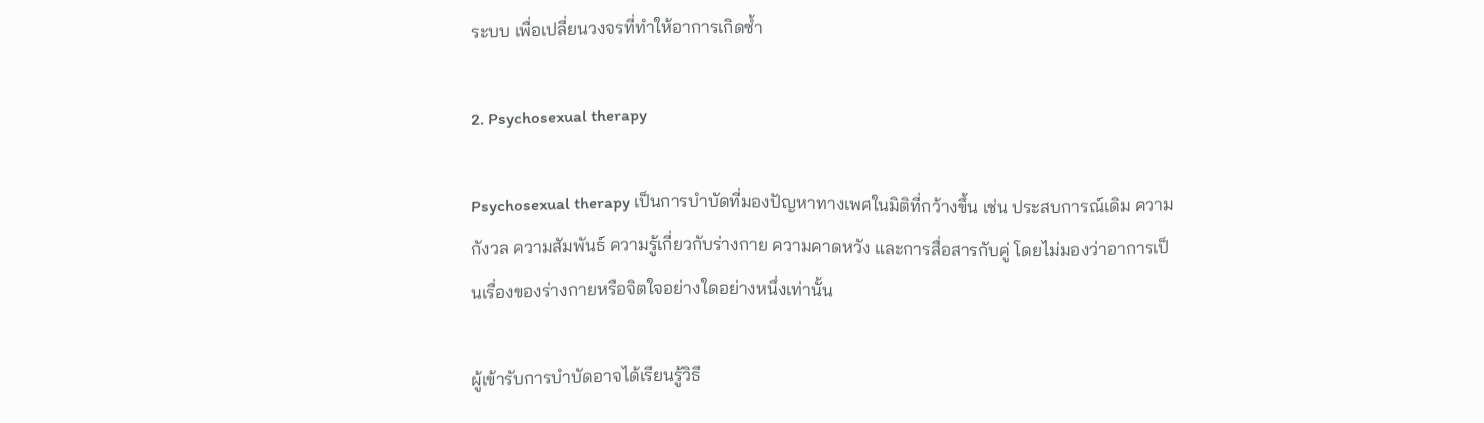ระบบ เพื่อเปลี่ยนวงจรที่ทำให้อาการเกิดซ้ำ

2. Psychosexual therapy

Psychosexual therapy เป็นการบำบัดที่มองปัญหาทางเพศในมิติที่กว้างขึ้น เช่น ประสบการณ์เดิม ความกังวล ความสัมพันธ์ ความรู้เกี่ยวกับร่างกาย ความคาดหวัง และการสื่อสารกับคู่ โดยไม่มองว่าอาการเป็นเรื่องของร่างกายหรือจิตใจอย่างใดอย่างหนึ่งเท่านั้น

ผู้เข้ารับการบำบัดอาจได้เรียนรู้วิธี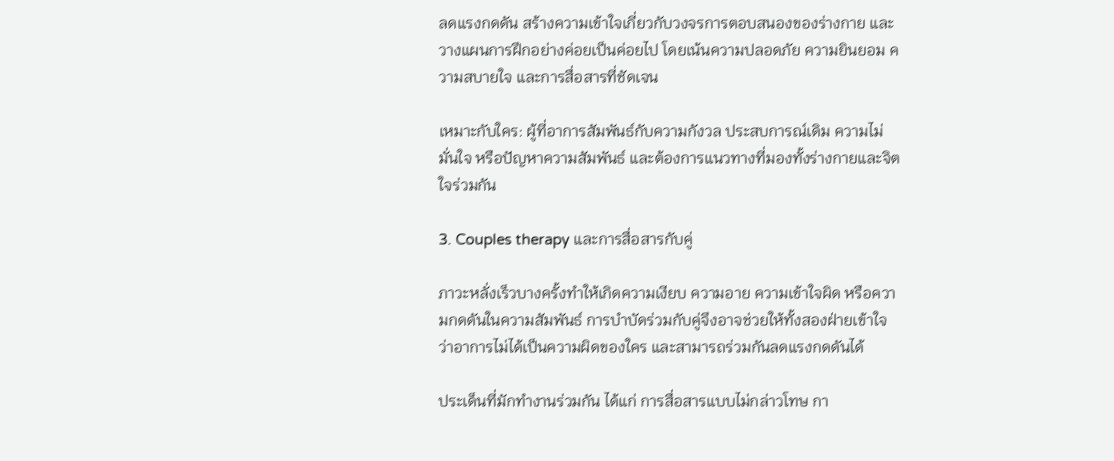ลดแรงกดดัน สร้างความเข้าใจเกี่ยวกับวงจรการตอบสนองของร่างกาย และวางแผนการฝึกอย่างค่อยเป็นค่อยไป โดยเน้นความปลอดภัย ความยินยอม ความสบายใจ และการสื่อสารที่ชัดเจน

เหมาะกับใคร: ผู้ที่อาการสัมพันธ์กับความกังวล ประสบการณ์เดิม ความไม่มั่นใจ หรือปัญหาความสัมพันธ์ และต้องการแนวทางที่มองทั้งร่างกายและจิตใจร่วมกัน

3. Couples therapy และการสื่อสารกับคู่

ภาวะหลั่งเร็วบางครั้งทำให้เกิดความเงียบ ความอาย ความเข้าใจผิด หรือความกดดันในความสัมพันธ์ การบำบัดร่วมกับคู่จึงอาจช่วยให้ทั้งสองฝ่ายเข้าใจว่าอาการไม่ได้เป็นความผิดของใคร และสามารถร่วมกันลดแรงกดดันได้

ประเด็นที่มักทำงานร่วมกัน ได้แก่ การสื่อสารแบบไม่กล่าวโทษ กา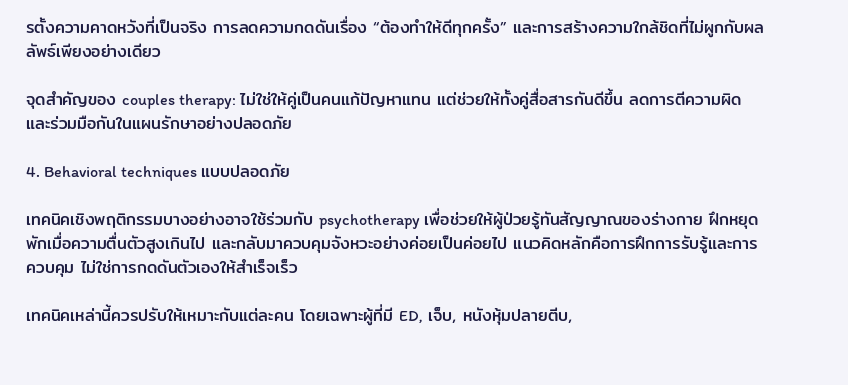รตั้งความคาดหวังที่เป็นจริง การลดความกดดันเรื่อง “ต้องทำให้ดีทุกครั้ง” และการสร้างความใกล้ชิดที่ไม่ผูกกับผลลัพธ์เพียงอย่างเดียว

จุดสำคัญของ couples therapy: ไม่ใช่ให้คู่เป็นคนแก้ปัญหาแทน แต่ช่วยให้ทั้งคู่สื่อสารกันดีขึ้น ลดการตีความผิด และร่วมมือกันในแผนรักษาอย่างปลอดภัย

4. Behavioral techniques แบบปลอดภัย

เทคนิคเชิงพฤติกรรมบางอย่างอาจใช้ร่วมกับ psychotherapy เพื่อช่วยให้ผู้ป่วยรู้ทันสัญญาณของร่างกาย ฝึกหยุดพักเมื่อความตื่นตัวสูงเกินไป และกลับมาควบคุมจังหวะอย่างค่อยเป็นค่อยไป แนวคิดหลักคือการฝึกการรับรู้และการควบคุม ไม่ใช่การกดดันตัวเองให้สำเร็จเร็ว

เทคนิคเหล่านี้ควรปรับให้เหมาะกับแต่ละคน โดยเฉพาะผู้ที่มี ED, เจ็บ, หนังหุ้มปลายตีบ,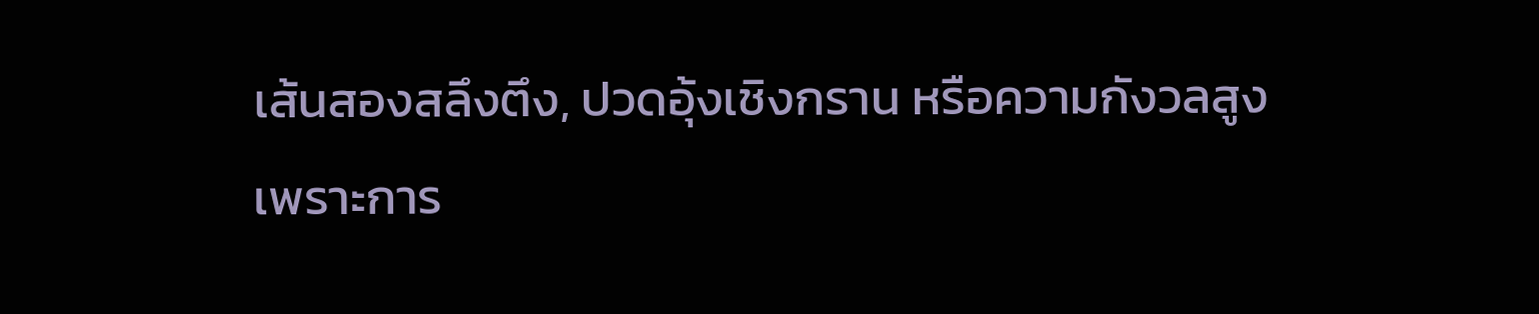เส้นสองสลึงตึง, ปวดอุ้งเชิงกราน หรือความกังวลสูง เพราะการ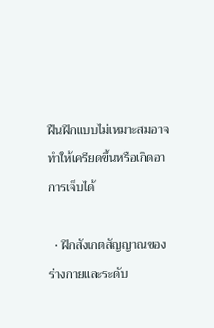ฝืนฝึกแบบไม่เหมาะสมอาจทำให้เครียดขึ้นหรือเกิดอาการเจ็บได้

  • ฝึกสังเกตสัญญาณของร่างกายและระดับ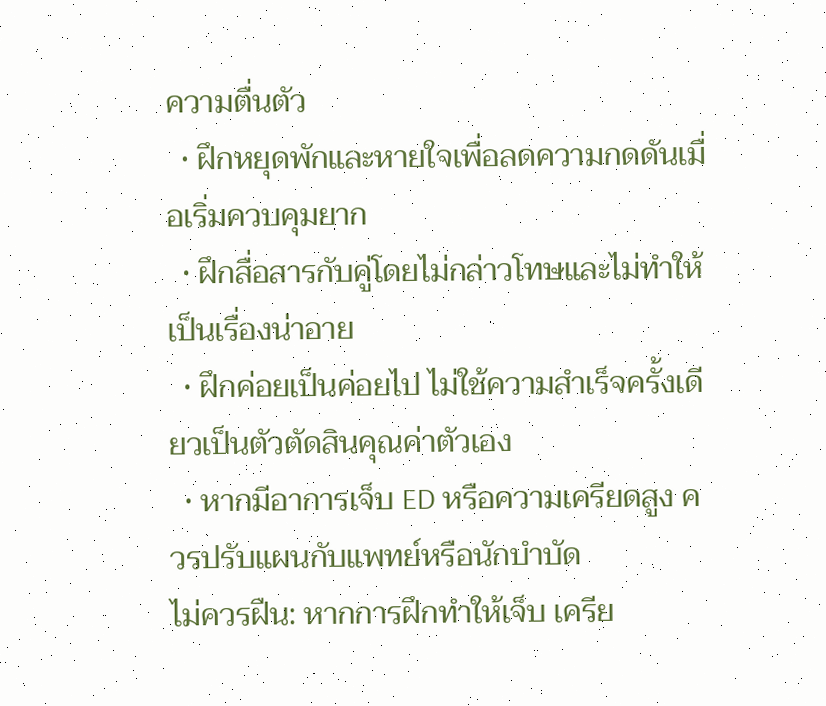ความตื่นตัว
  • ฝึกหยุดพักและหายใจเพื่อลดความกดดันเมื่อเริ่มควบคุมยาก
  • ฝึกสื่อสารกับคู่โดยไม่กล่าวโทษและไม่ทำให้เป็นเรื่องน่าอาย
  • ฝึกค่อยเป็นค่อยไป ไม่ใช้ความสำเร็จครั้งเดียวเป็นตัวตัดสินคุณค่าตัวเอง
  • หากมีอาการเจ็บ ED หรือความเครียดสูง ควรปรับแผนกับแพทย์หรือนักบำบัด
ไม่ควรฝืน: หากการฝึกทำให้เจ็บ เครีย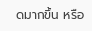ดมากขึ้น หรือ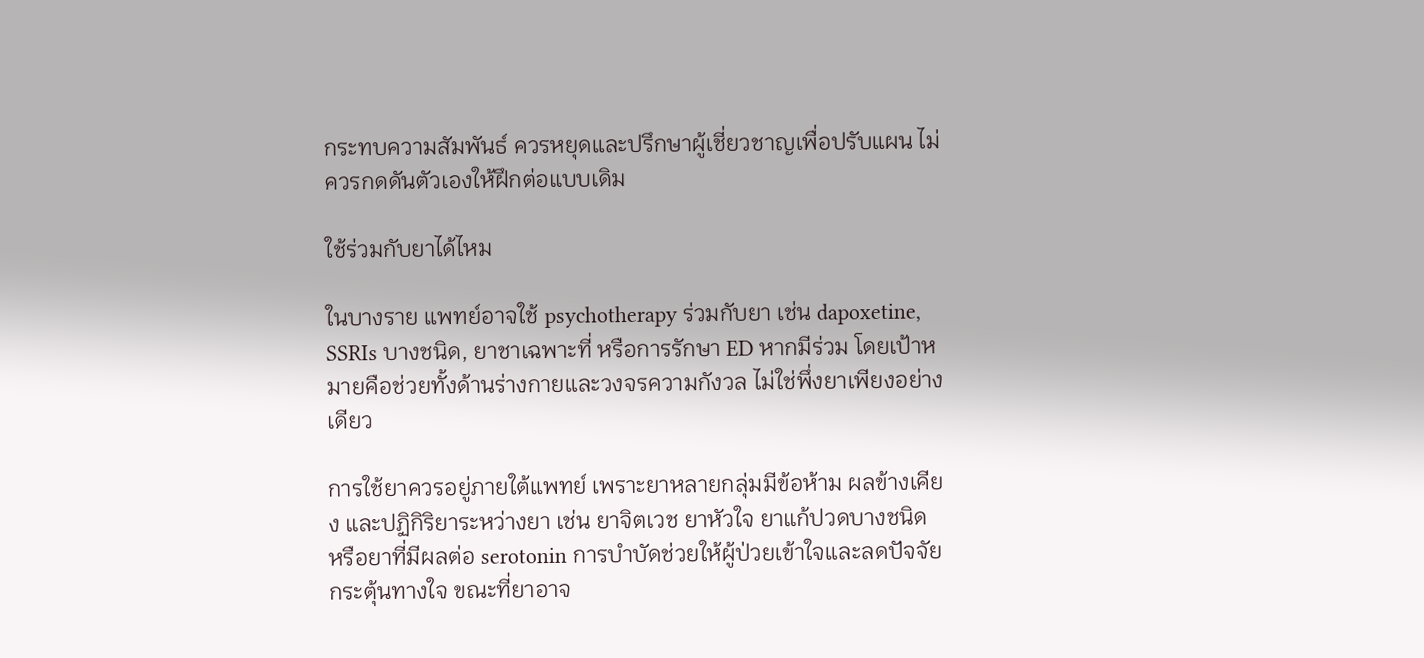กระทบความสัมพันธ์ ควรหยุดและปรึกษาผู้เชี่ยวชาญเพื่อปรับแผน ไม่ควรกดดันตัวเองให้ฝึกต่อแบบเดิม

ใช้ร่วมกับยาได้ไหม

ในบางราย แพทย์อาจใช้ psychotherapy ร่วมกับยา เช่น dapoxetine, SSRIs บางชนิด, ยาชาเฉพาะที่ หรือการรักษา ED หากมีร่วม โดยเป้าหมายคือช่วยทั้งด้านร่างกายและวงจรความกังวล ไม่ใช่พึ่งยาเพียงอย่างเดียว

การใช้ยาควรอยู่ภายใต้แพทย์ เพราะยาหลายกลุ่มมีข้อห้าม ผลข้างเคียง และปฏิกิริยาระหว่างยา เช่น ยาจิตเวช ยาหัวใจ ยาแก้ปวดบางชนิด หรือยาที่มีผลต่อ serotonin การบำบัดช่วยให้ผู้ป่วยเข้าใจและลดปัจจัยกระตุ้นทางใจ ขณะที่ยาอาจ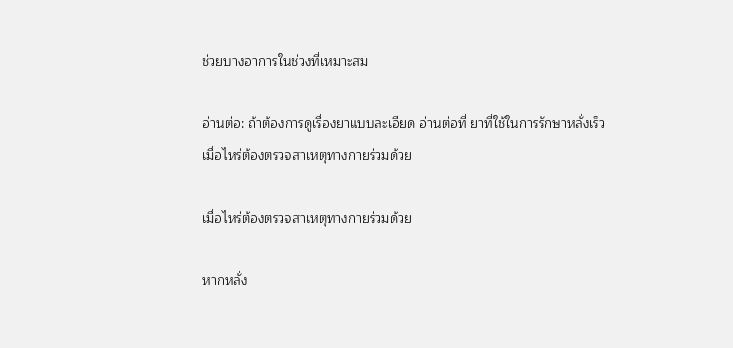ช่วยบางอาการในช่วงที่เหมาะสม

อ่านต่อ: ถ้าต้องการดูเรื่องยาแบบละเอียด อ่านต่อที่ ยาที่ใช้ในการรักษาหลั่งเร็ว
เมื่อไหร่ต้องตรวจสาเหตุทางกายร่วมด้วย

เมื่อไหร่ต้องตรวจสาเหตุทางกายร่วมด้วย

หากหลั่ง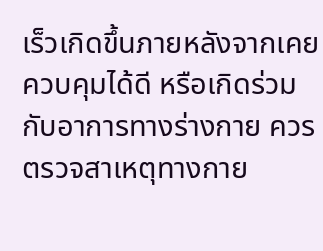เร็วเกิดขึ้นภายหลังจากเคยควบคุมได้ดี หรือเกิดร่วมกับอาการทางร่างกาย ควรตรวจสาเหตุทางกาย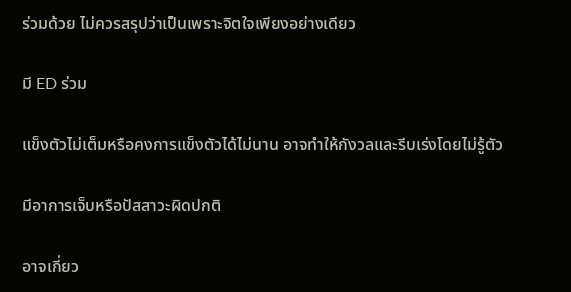ร่วมด้วย ไม่ควรสรุปว่าเป็นเพราะจิตใจเพียงอย่างเดียว

มี ED ร่วม

แข็งตัวไม่เต็มหรือคงการแข็งตัวได้ไม่นาน อาจทำให้กังวลและรีบเร่งโดยไม่รู้ตัว

มีอาการเจ็บหรือปัสสาวะผิดปกติ

อาจเกี่ยว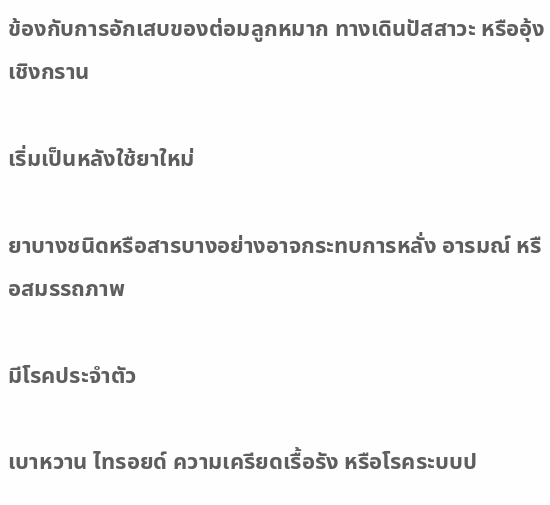ข้องกับการอักเสบของต่อมลูกหมาก ทางเดินปัสสาวะ หรืออุ้งเชิงกราน

เริ่มเป็นหลังใช้ยาใหม่

ยาบางชนิดหรือสารบางอย่างอาจกระทบการหลั่ง อารมณ์ หรือสมรรถภาพ

มีโรคประจำตัว

เบาหวาน ไทรอยด์ ความเครียดเรื้อรัง หรือโรคระบบป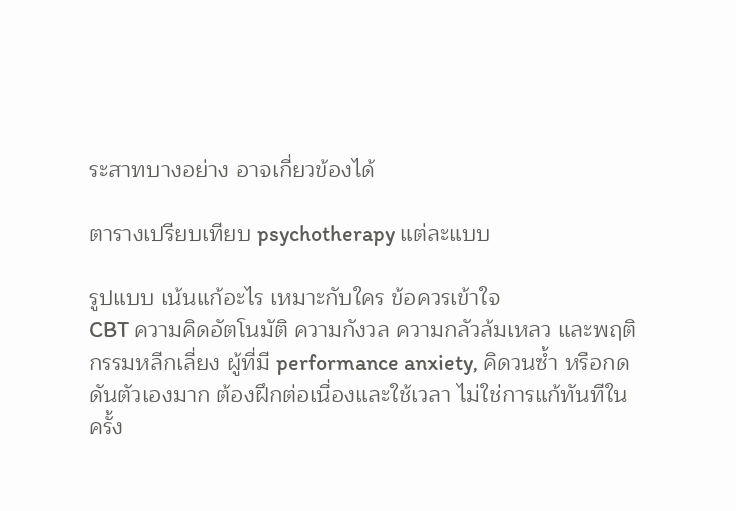ระสาทบางอย่าง อาจเกี่ยวข้องได้

ตารางเปรียบเทียบ psychotherapy แต่ละแบบ

รูปแบบ เน้นแก้อะไร เหมาะกับใคร ข้อควรเข้าใจ
CBT ความคิดอัตโนมัติ ความกังวล ความกลัวล้มเหลว และพฤติกรรมหลีกเลี่ยง ผู้ที่มี performance anxiety, คิดวนซ้ำ หรือกดดันตัวเองมาก ต้องฝึกต่อเนื่องและใช้เวลา ไม่ใช่การแก้ทันทีในครั้ง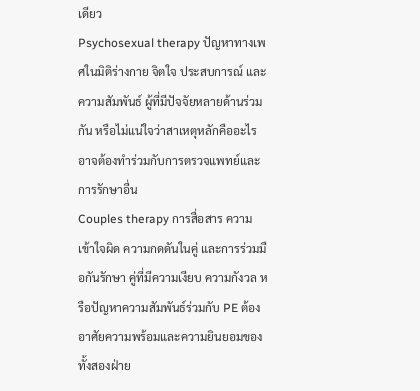เดียว
Psychosexual therapy ปัญหาทางเพศในมิติร่างกาย จิตใจ ประสบการณ์ และความสัมพันธ์ ผู้ที่มีปัจจัยหลายด้านร่วมกัน หรือไม่แน่ใจว่าสาเหตุหลักคืออะไร อาจต้องทำร่วมกับการตรวจแพทย์และการรักษาอื่น
Couples therapy การสื่อสาร ความเข้าใจผิด ความกดดันในคู่ และการร่วมมือกันรักษา คู่ที่มีความเงียบ ความกังวล หรือปัญหาความสัมพันธ์ร่วมกับ PE ต้องอาศัยความพร้อมและความยินยอมของทั้งสองฝ่าย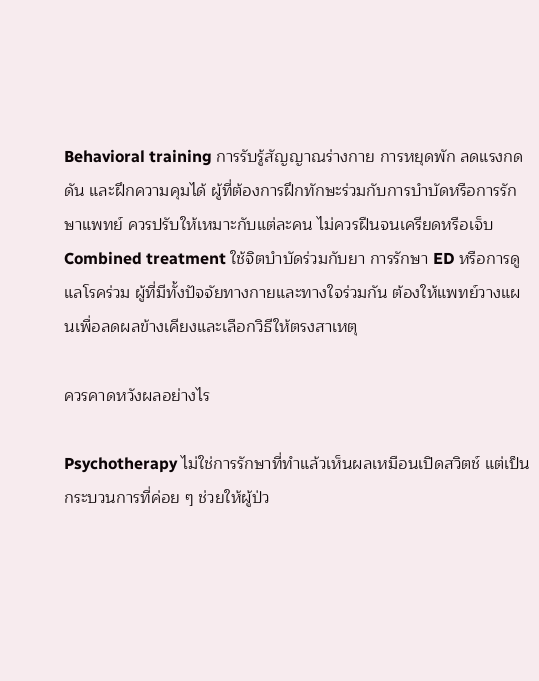Behavioral training การรับรู้สัญญาณร่างกาย การหยุดพัก ลดแรงกดดัน และฝึกความคุมได้ ผู้ที่ต้องการฝึกทักษะร่วมกับการบำบัดหรือการรักษาแพทย์ ควรปรับให้เหมาะกับแต่ละคน ไม่ควรฝืนจนเครียดหรือเจ็บ
Combined treatment ใช้จิตบำบัดร่วมกับยา การรักษา ED หรือการดูแลโรคร่วม ผู้ที่มีทั้งปัจจัยทางกายและทางใจร่วมกัน ต้องให้แพทย์วางแผนเพื่อลดผลข้างเคียงและเลือกวิธีให้ตรงสาเหตุ

ควรคาดหวังผลอย่างไร

Psychotherapy ไม่ใช่การรักษาที่ทำแล้วเห็นผลเหมือนเปิดสวิตช์ แต่เป็นกระบวนการที่ค่อย ๆ ช่วยให้ผู้ป่ว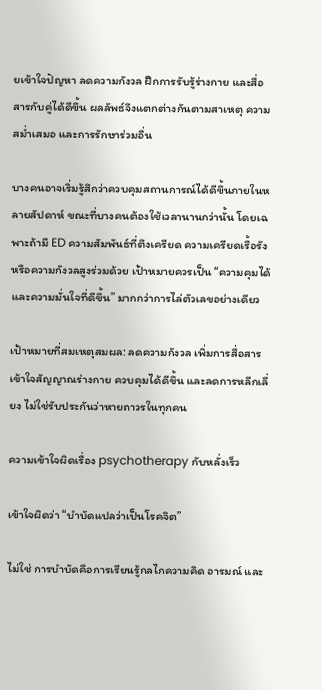ยเข้าใจปัญหา ลดความกังวล ฝึกการรับรู้ร่างกาย และสื่อสารกับคู่ได้ดีขึ้น ผลลัพธ์จึงแตกต่างกันตามสาเหตุ ความสม่ำเสมอ และการรักษาร่วมอื่น

บางคนอาจเริ่มรู้สึกว่าควบคุมสถานการณ์ได้ดีขึ้นภายในหลายสัปดาห์ ขณะที่บางคนต้องใช้เวลานานกว่านั้น โดยเฉพาะถ้ามี ED ความสัมพันธ์ที่ตึงเครียด ความเครียดเรื้อรัง หรือความกังวลสูงร่วมด้วย เป้าหมายควรเป็น “ความคุมได้และความมั่นใจที่ดีขึ้น” มากกว่าการไล่ตัวเลขอย่างเดียว

เป้าหมายที่สมเหตุสมผล: ลดความกังวล เพิ่มการสื่อสาร เข้าใจสัญญาณร่างกาย ควบคุมได้ดีขึ้น และลดการหลีกเลี่ยง ไม่ใช่รับประกันว่าหายถาวรในทุกคน

ความเข้าใจผิดเรื่อง psychotherapy กับหลั่งเร็ว

เข้าใจผิดว่า “บำบัดแปลว่าเป็นโรคจิต”

ไม่ใช่ การบำบัดคือการเรียนรู้กลไกความคิด อารมณ์ และ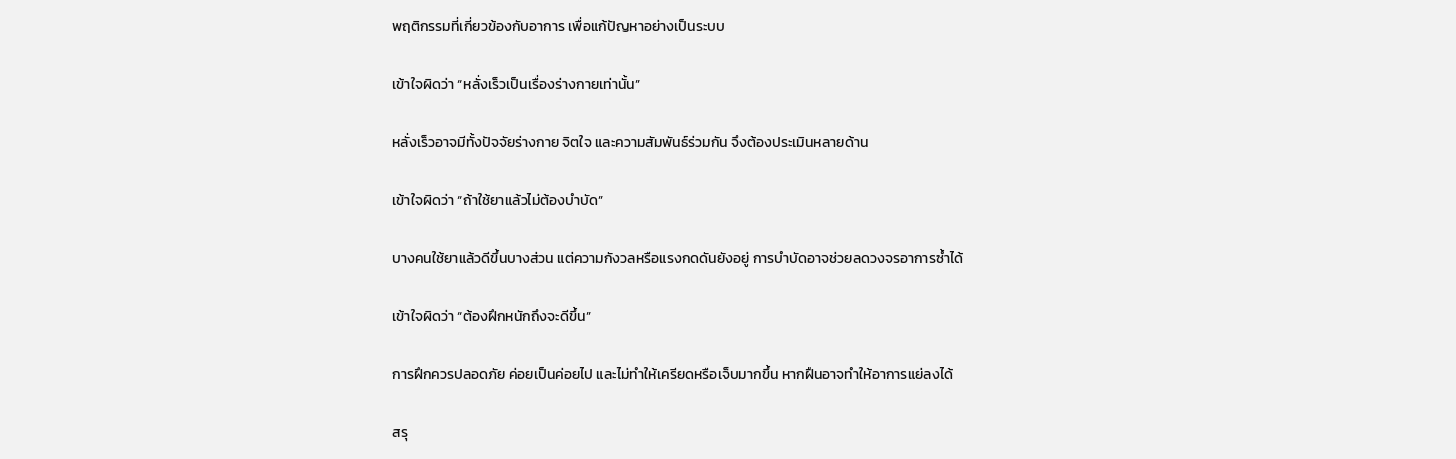พฤติกรรมที่เกี่ยวข้องกับอาการ เพื่อแก้ปัญหาอย่างเป็นระบบ

เข้าใจผิดว่า “หลั่งเร็วเป็นเรื่องร่างกายเท่านั้น”

หลั่งเร็วอาจมีทั้งปัจจัยร่างกาย จิตใจ และความสัมพันธ์ร่วมกัน จึงต้องประเมินหลายด้าน

เข้าใจผิดว่า “ถ้าใช้ยาแล้วไม่ต้องบำบัด”

บางคนใช้ยาแล้วดีขึ้นบางส่วน แต่ความกังวลหรือแรงกดดันยังอยู่ การบำบัดอาจช่วยลดวงจรอาการซ้ำได้

เข้าใจผิดว่า “ต้องฝึกหนักถึงจะดีขึ้น”

การฝึกควรปลอดภัย ค่อยเป็นค่อยไป และไม่ทำให้เครียดหรือเจ็บมากขึ้น หากฝืนอาจทำให้อาการแย่ลงได้

สรุ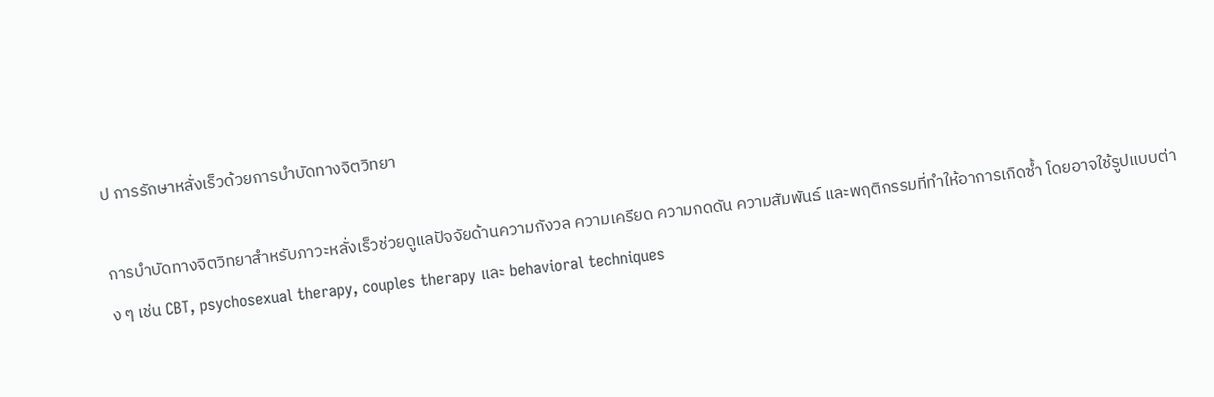ป การรักษาหลั่งเร็วด้วยการบำบัดทางจิตวิทยา

การบำบัดทางจิตวิทยาสำหรับภาวะหลั่งเร็วช่วยดูแลปัจจัยด้านความกังวล ความเครียด ความกดดัน ความสัมพันธ์ และพฤติกรรมที่ทำให้อาการเกิดซ้ำ โดยอาจใช้รูปแบบต่าง ๆ เช่น CBT, psychosexual therapy, couples therapy และ behavioral techniques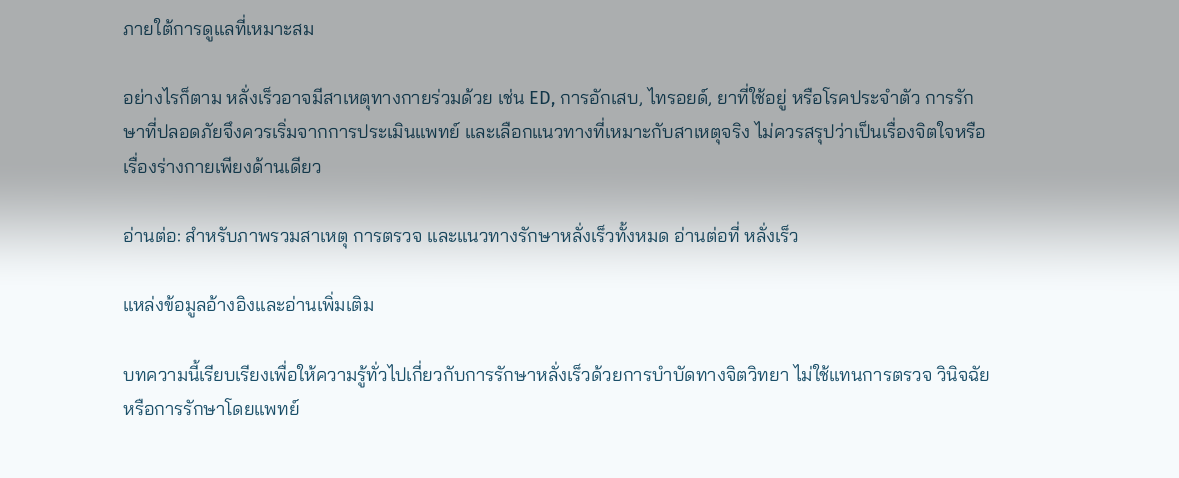ภายใต้การดูแลที่เหมาะสม

อย่างไรก็ตาม หลั่งเร็วอาจมีสาเหตุทางกายร่วมด้วย เช่น ED, การอักเสบ, ไทรอยด์, ยาที่ใช้อยู่ หรือโรคประจำตัว การรักษาที่ปลอดภัยจึงควรเริ่มจากการประเมินแพทย์ และเลือกแนวทางที่เหมาะกับสาเหตุจริง ไม่ควรสรุปว่าเป็นเรื่องจิตใจหรือเรื่องร่างกายเพียงด้านเดียว

อ่านต่อ: สำหรับภาพรวมสาเหตุ การตรวจ และแนวทางรักษาหลั่งเร็วทั้งหมด อ่านต่อที่ หลั่งเร็ว

แหล่งข้อมูลอ้างอิงและอ่านเพิ่มเติม

บทความนี้เรียบเรียงเพื่อให้ความรู้ทั่วไปเกี่ยวกับการรักษาหลั่งเร็วด้วยการบำบัดทางจิตวิทยา ไม่ใช้แทนการตรวจ วินิจฉัย หรือการรักษาโดยแพทย์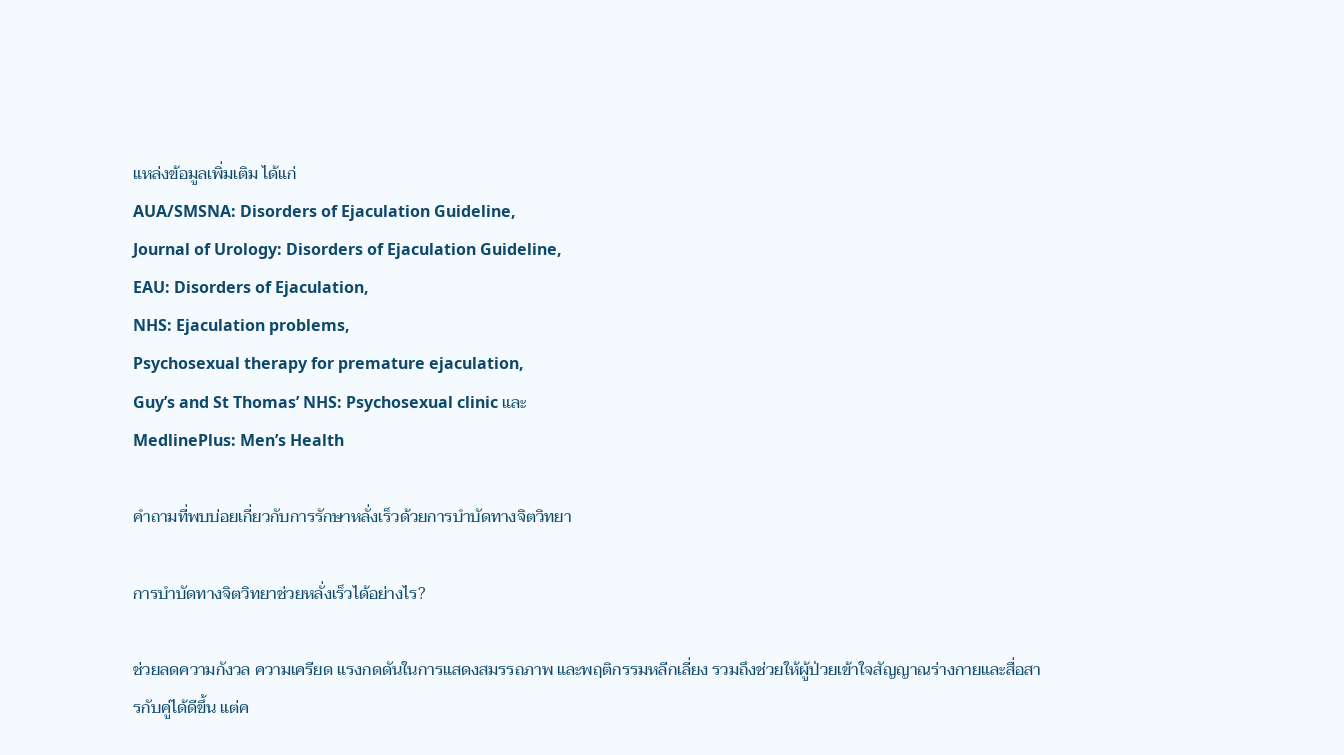แหล่งข้อมูลเพิ่มเติม ได้แก่
AUA/SMSNA: Disorders of Ejaculation Guideline,
Journal of Urology: Disorders of Ejaculation Guideline,
EAU: Disorders of Ejaculation,
NHS: Ejaculation problems,
Psychosexual therapy for premature ejaculation,
Guy’s and St Thomas’ NHS: Psychosexual clinic และ
MedlinePlus: Men’s Health

คำถามที่พบบ่อยเกี่ยวกับการรักษาหลั่งเร็วด้วยการบำบัดทางจิตวิทยา

การบำบัดทางจิตวิทยาช่วยหลั่งเร็วได้อย่างไร?

ช่วยลดความกังวล ความเครียด แรงกดดันในการแสดงสมรรถภาพ และพฤติกรรมหลีกเลี่ยง รวมถึงช่วยให้ผู้ป่วยเข้าใจสัญญาณร่างกายและสื่อสารกับคู่ได้ดีขึ้น แต่ค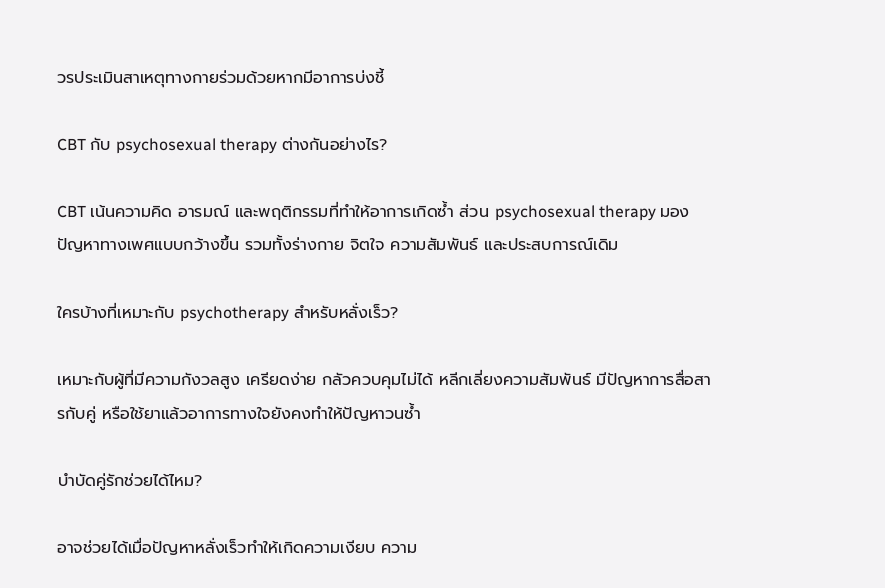วรประเมินสาเหตุทางกายร่วมด้วยหากมีอาการบ่งชี้

CBT กับ psychosexual therapy ต่างกันอย่างไร?

CBT เน้นความคิด อารมณ์ และพฤติกรรมที่ทำให้อาการเกิดซ้ำ ส่วน psychosexual therapy มองปัญหาทางเพศแบบกว้างขึ้น รวมทั้งร่างกาย จิตใจ ความสัมพันธ์ และประสบการณ์เดิม

ใครบ้างที่เหมาะกับ psychotherapy สำหรับหลั่งเร็ว?

เหมาะกับผู้ที่มีความกังวลสูง เครียดง่าย กลัวควบคุมไม่ได้ หลีกเลี่ยงความสัมพันธ์ มีปัญหาการสื่อสารกับคู่ หรือใช้ยาแล้วอาการทางใจยังคงทำให้ปัญหาวนซ้ำ

บำบัดคู่รักช่วยได้ไหม?

อาจช่วยได้เมื่อปัญหาหลั่งเร็วทำให้เกิดความเงียบ ความ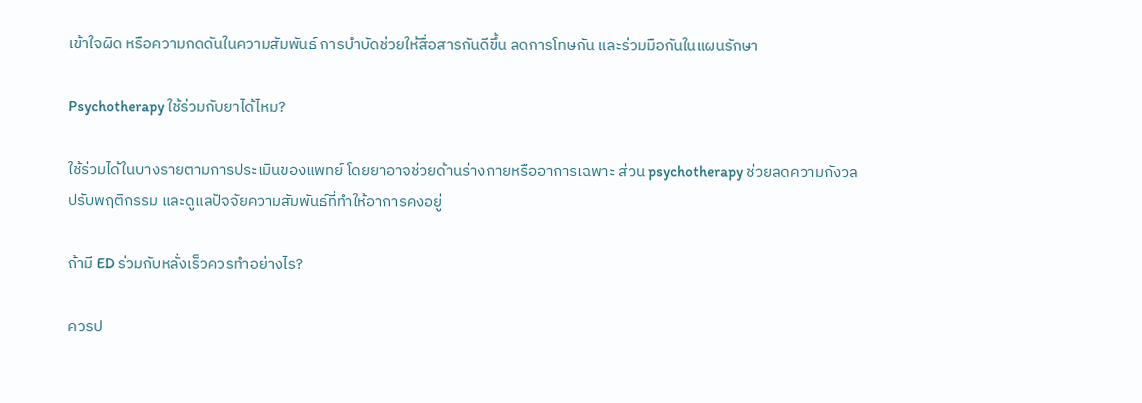เข้าใจผิด หรือความกดดันในความสัมพันธ์ การบำบัดช่วยให้สื่อสารกันดีขึ้น ลดการโทษกัน และร่วมมือกันในแผนรักษา

Psychotherapy ใช้ร่วมกับยาได้ไหม?

ใช้ร่วมได้ในบางรายตามการประเมินของแพทย์ โดยยาอาจช่วยด้านร่างกายหรืออาการเฉพาะ ส่วน psychotherapy ช่วยลดความกังวล ปรับพฤติกรรม และดูแลปัจจัยความสัมพันธ์ที่ทำให้อาการคงอยู่

ถ้ามี ED ร่วมกับหลั่งเร็วควรทำอย่างไร?

ควรป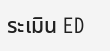ระเมิน ED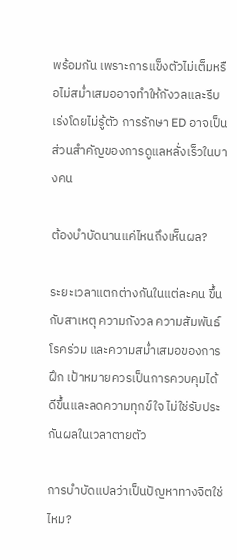พร้อมกัน เพราะการแข็งตัวไม่เต็มหรือไม่สม่ำเสมออาจทำให้กังวลและรีบเร่งโดยไม่รู้ตัว การรักษา ED อาจเป็นส่วนสำคัญของการดูแลหลั่งเร็วในบางคน

ต้องบำบัดนานแค่ไหนถึงเห็นผล?

ระยะเวลาแตกต่างกันในแต่ละคน ขึ้นกับสาเหตุ ความกังวล ความสัมพันธ์ โรคร่วม และความสม่ำเสมอของการฝึก เป้าหมายควรเป็นการควบคุมได้ดีขึ้นและลดความทุกข์ใจ ไม่ใช่รับประกันผลในเวลาตายตัว

การบำบัดแปลว่าเป็นปัญหาทางจิตใช่ไหม?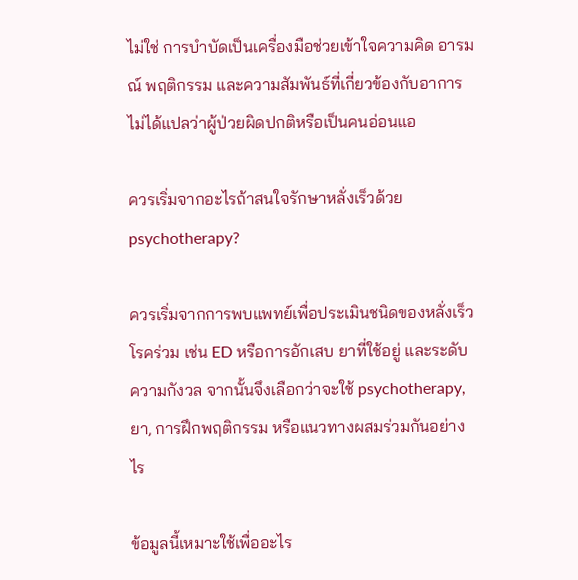ไม่ใช่ การบำบัดเป็นเครื่องมือช่วยเข้าใจความคิด อารมณ์ พฤติกรรม และความสัมพันธ์ที่เกี่ยวข้องกับอาการ ไม่ได้แปลว่าผู้ป่วยผิดปกติหรือเป็นคนอ่อนแอ

ควรเริ่มจากอะไรถ้าสนใจรักษาหลั่งเร็วด้วย psychotherapy?

ควรเริ่มจากการพบแพทย์เพื่อประเมินชนิดของหลั่งเร็ว โรคร่วม เช่น ED หรือการอักเสบ ยาที่ใช้อยู่ และระดับความกังวล จากนั้นจึงเลือกว่าจะใช้ psychotherapy, ยา, การฝึกพฤติกรรม หรือแนวทางผสมร่วมกันอย่างไร

ข้อมูลนี้เหมาะใช้เพื่ออะไร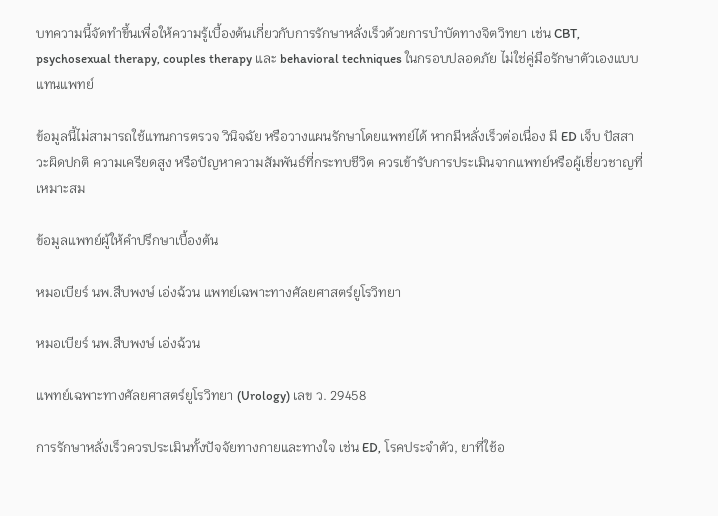บทความนี้จัดทำขึ้นเพื่อให้ความรู้เบื้องต้นเกี่ยวกับการรักษาหลั่งเร็วด้วยการบำบัดทางจิตวิทยา เช่น CBT, psychosexual therapy, couples therapy และ behavioral techniques ในกรอบปลอดภัย ไม่ใช่คู่มือรักษาตัวเองแบบแทนแพทย์

ข้อมูลนี้ไม่สามารถใช้แทนการตรวจ วินิจฉัย หรือวางแผนรักษาโดยแพทย์ได้ หากมีหลั่งเร็วต่อเนื่อง มี ED เจ็บ ปัสสาวะผิดปกติ ความเครียดสูง หรือปัญหาความสัมพันธ์ที่กระทบชีวิต ควรเข้ารับการประเมินจากแพทย์หรือผู้เชี่ยวชาญที่เหมาะสม

ข้อมูลแพทย์ผู้ให้คำปรึกษาเบื้องต้น

หมอเบียร์ นพ.สืบพงษ์ เอ่งฉ้วน แพทย์เฉพาะทางศัลยศาสตร์ยูโรวิทยา

หมอเบียร์ นพ.สืบพงษ์ เอ่งฉ้วน

แพทย์เฉพาะทางศัลยศาสตร์ยูโรวิทยา (Urology) เลข ว. 29458

การรักษาหลั่งเร็วควรประเมินทั้งปัจจัยทางกายและทางใจ เช่น ED, โรคประจำตัว, ยาที่ใช้อ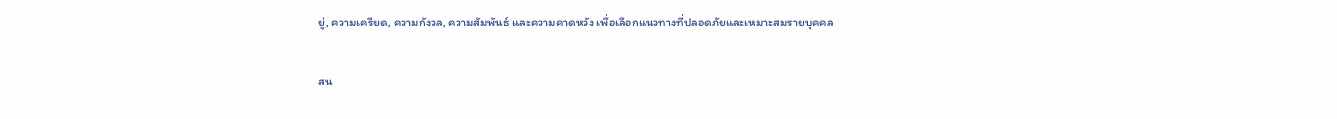ยู่, ความเครียด, ความกังวล, ความสัมพันธ์ และความคาดหวัง เพื่อเลือกแนวทางที่ปลอดภัยและเหมาะสมรายบุคคล

สน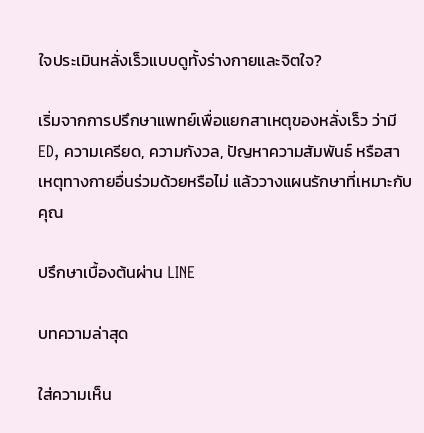ใจประเมินหลั่งเร็วแบบดูทั้งร่างกายและจิตใจ?

เริ่มจากการปรึกษาแพทย์เพื่อแยกสาเหตุของหลั่งเร็ว ว่ามี ED, ความเครียด, ความกังวล, ปัญหาความสัมพันธ์ หรือสาเหตุทางกายอื่นร่วมด้วยหรือไม่ แล้ววางแผนรักษาที่เหมาะกับคุณ

ปรึกษาเบื้องต้นผ่าน LINE

บทความล่าสุด

ใส่ความเห็น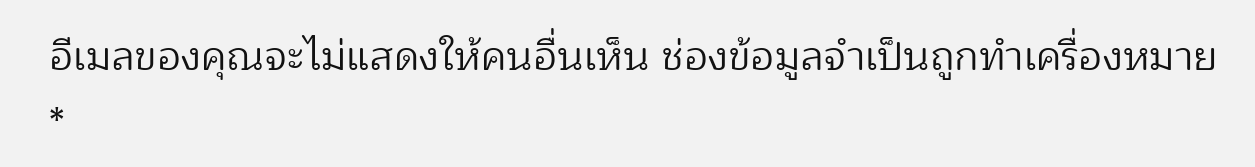อีเมลของคุณจะไม่แสดงให้คนอื่นเห็น ช่องข้อมูลจำเป็นถูกทำเครื่องหมาย *